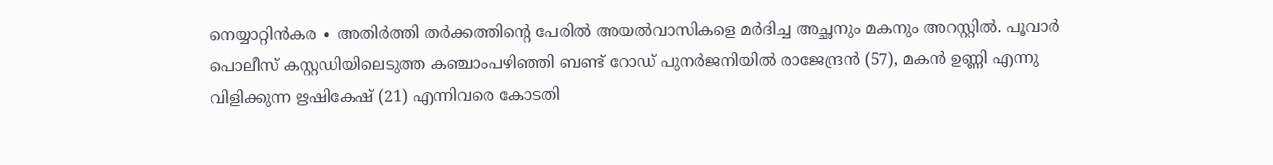നെയ്യാറ്റിൻകര ∙ അതിർത്തി തർക്കത്തിന്റെ പേരിൽ അയൽവാസികളെ മർദിച്ച അച്ഛനും മകനും അറസ്റ്റിൽ. പൂവാർ പൊലീസ് കസ്റ്റഡിയിലെടുത്ത കഞ്ചാംപഴിഞ്ഞി ബണ്ട് റോഡ് പുനർജനിയിൽ രാജേന്ദ്രൻ (57), മകൻ ഉണ്ണി എന്നു വിളിക്കുന്ന ഋഷികേഷ് (21) എന്നിവരെ കോടതി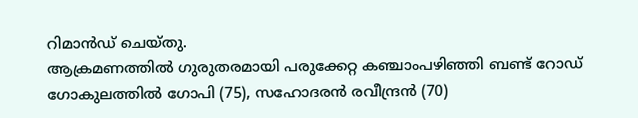റിമാൻഡ് ചെയ്തു.
ആക്രമണത്തിൽ ഗുരുതരമായി പരുക്കേറ്റ കഞ്ചാംപഴിഞ്ഞി ബണ്ട് റോഡ് ഗോകുലത്തിൽ ഗോപി (75), സഹോദരൻ രവീന്ദ്രൻ (70)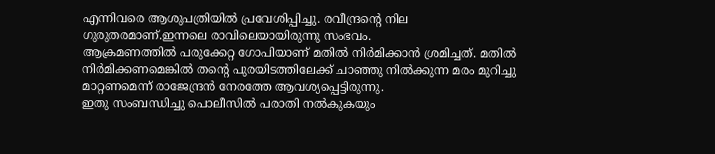എന്നിവരെ ആശുപത്രിയിൽ പ്രവേശിപ്പിച്ചു. രവീന്ദ്രന്റെ നില ഗുരുതരമാണ്.ഇന്നലെ രാവിലെയായിരുന്നു സംഭവം.
ആക്രമണത്തിൽ പരുക്കേറ്റ ഗോപിയാണ് മതിൽ നിർമിക്കാൻ ശ്രമിച്ചത്. മതിൽ നിർമിക്കണമെങ്കിൽ തന്റെ പുരയിടത്തിലേക്ക് ചാഞ്ഞു നിൽക്കുന്ന മരം മുറിച്ചു മാറ്റണമെന്ന് രാജേന്ദ്രൻ നേരത്തേ ആവശ്യപ്പെട്ടിരുന്നു.
ഇതു സംബന്ധിച്ചു പൊലീസിൽ പരാതി നൽകുകയും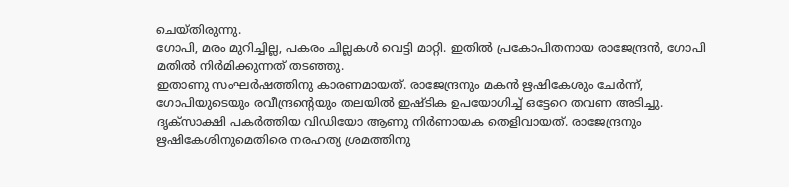ചെയ്തിരുന്നു.
ഗോപി, മരം മുറിച്ചില്ല, പകരം ചില്ലകൾ വെട്ടി മാറ്റി. ഇതിൽ പ്രകോപിതനായ രാജേന്ദ്രൻ, ഗോപി മതിൽ നിർമിക്കുന്നത് തടഞ്ഞു.
ഇതാണു സംഘർഷത്തിനു കാരണമായത്. രാജേന്ദ്രനും മകൻ ഋഷികേശും ചേർന്ന്, ഗോപിയുടെയും രവീന്ദ്രന്റെയും തലയിൽ ഇഷ്ടിക ഉപയോഗിച്ച് ഒട്ടേറെ തവണ അടിച്ചു.
ദൃക്സാക്ഷി പകർത്തിയ വിഡിയോ ആണു നിർണായക തെളിവായത്. രാജേന്ദ്രനും ഋഷികേശിനുമെതിരെ നരഹത്യ ശ്രമത്തിനു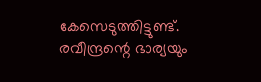കേസെടുത്തിട്ടുണ്ട്. രവീന്ദ്രന്റെ ഭാര്യയും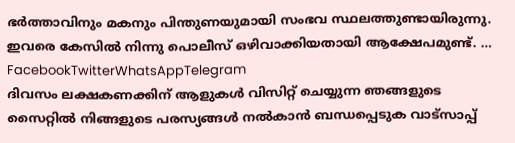ഭർത്താവിനും മകനും പിന്തുണയുമായി സംഭവ സ്ഥലത്തുണ്ടായിരുന്നു.
ഇവരെ കേസിൽ നിന്നു പൊലീസ് ഒഴിവാക്കിയതായി ആക്ഷേപമുണ്ട്. … FacebookTwitterWhatsAppTelegram
ദിവസം ലക്ഷകണക്കിന് ആളുകൾ വിസിറ്റ് ചെയ്യുന്ന ഞങ്ങളുടെ സൈറ്റിൽ നിങ്ങളുടെ പരസ്യങ്ങൾ നൽകാൻ ബന്ധപ്പെടുക വാട്സാപ്പ്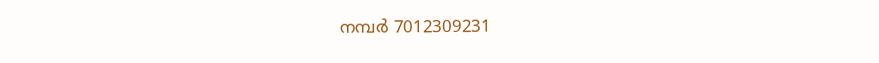നമ്പർ 7012309231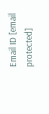Email ID [email protected]